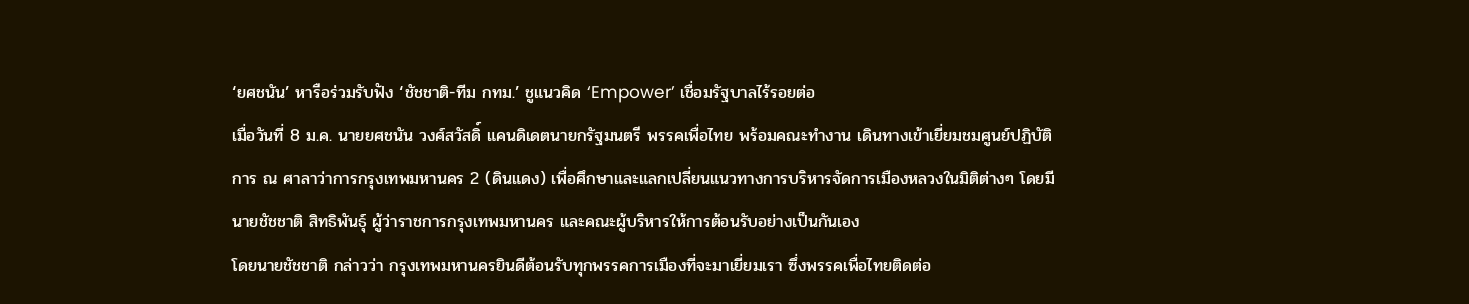‘ยศชนัน’ หารือร่วมรับฟัง ‘ชัชชาติ-ทีม กทม.’ ชูแนวคิด ‘Empower’ เชื่อมรัฐบาลไร้รอยต่อ
เมื่อวันที่ 8 ม.ค. นายยศชนัน วงศ์สวัสดิ์ แคนดิเดตนายกรัฐมนตรี พรรคเพื่อไทย พร้อมคณะทำงาน เดินทางเข้าเยี่ยมชมศูนย์ปฏิบัติการ ณ ศาลาว่าการกรุงเทพมหานคร 2 (ดินแดง) เพื่อศึกษาและแลกเปลี่ยนแนวทางการบริหารจัดการเมืองหลวงในมิติต่างๆ โดยมีนายชัชชาติ สิทธิพันธุ์ ผู้ว่าราชการกรุงเทพมหานคร และคณะผู้บริหารให้การต้อนรับอย่างเป็นกันเอง
โดยนายชัชชาติ กล่าวว่า กรุงเทพมหานครยินดีต้อนรับทุกพรรคการเมืองที่จะมาเยี่ยมเรา ซึ่งพรรคเพื่อไทยติดต่อ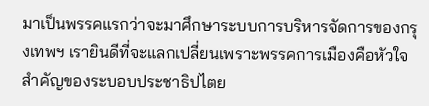มาเป็นพรรคแรกว่าจะมาศึกษาระบบการบริหารจัดการของกรุงเทพฯ เรายินดีที่จะแลกเปลี่ยนเพราะพรรคการเมืองคือหัวใจสำคัญของระบอบประชาธิปไตย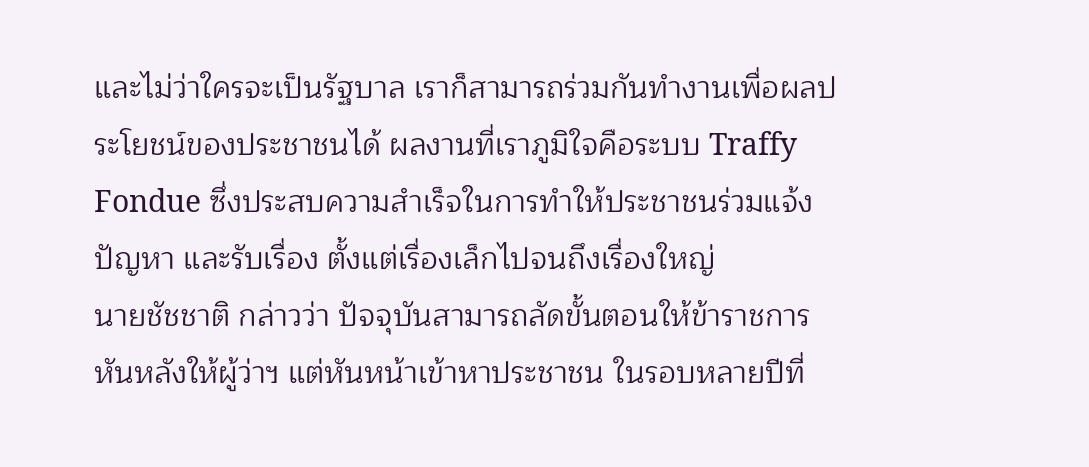และไม่ว่าใครจะเป็นรัฐบาล เราก็สามารถร่วมกันทำงานเพื่อผลประโยชน์ของประชาชนได้ ผลงานที่เราภูมิใจคือระบบ Traffy Fondue ซึ่งประสบความสำเร็จในการทำให้ประชาชนร่วมแจ้งปัญหา และรับเรื่อง ตั้งแต่เรื่องเล็กไปจนถึงเรื่องใหญ่
นายชัชชาติ กล่าวว่า ปัจจุบันสามารถลัดขั้นตอนให้ข้าราชการหันหลังให้ผู้ว่าฯ แต่หันหน้าเข้าหาประชาชน ในรอบหลายปีที่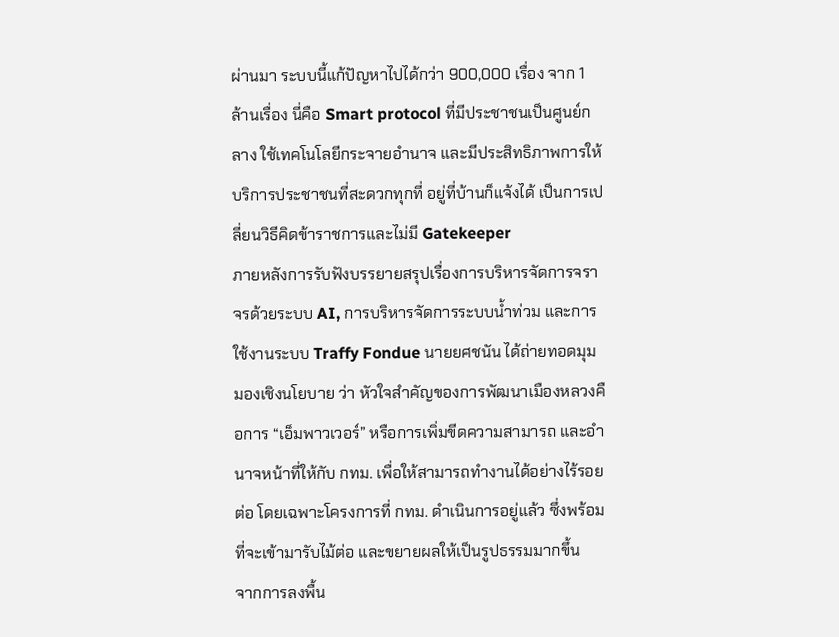ผ่านมา ระบบนี้แก้ปัญหาไปได้กว่า 900,000 เรื่อง จาก 1 ล้านเรื่อง นี่คือ Smart protocol ที่มีประชาชนเป็นศูนย์กลาง ใช้เทคโนโลยีกระจายอำนาจ และมีประสิทธิภาพการให้บริการประชาชนที่สะดวกทุกที่ อยู่ที่บ้านก็แจ้งได้ เป็นการเปลี่ยนวิธีคิดข้าราชการและไม่มี Gatekeeper
ภายหลังการรับฟังบรรยายสรุปเรื่องการบริหารจัดการจราจรด้วยระบบ AI, การบริหารจัดการระบบน้ำท่วม และการใช้งานระบบ Traffy Fondue นายยศชนัน ได้ถ่ายทอดมุมมองเชิงนโยบาย ว่า หัวใจสำคัญของการพัฒนาเมืองหลวงคือการ “เอ็มพาวเวอร์” หรือการเพิ่มขีดความสามารถ และอำนาจหน้าที่ให้กับ กทม. เพื่อให้สามารถทำงานได้อย่างไร้รอยต่อ โดยเฉพาะโครงการที่ กทม. ดำเนินการอยู่แล้ว ซึ่งพร้อมที่จะเข้ามารับไม้ต่อ และขยายผลให้เป็นรูปธรรมมากขึ้น
จากการลงพื้น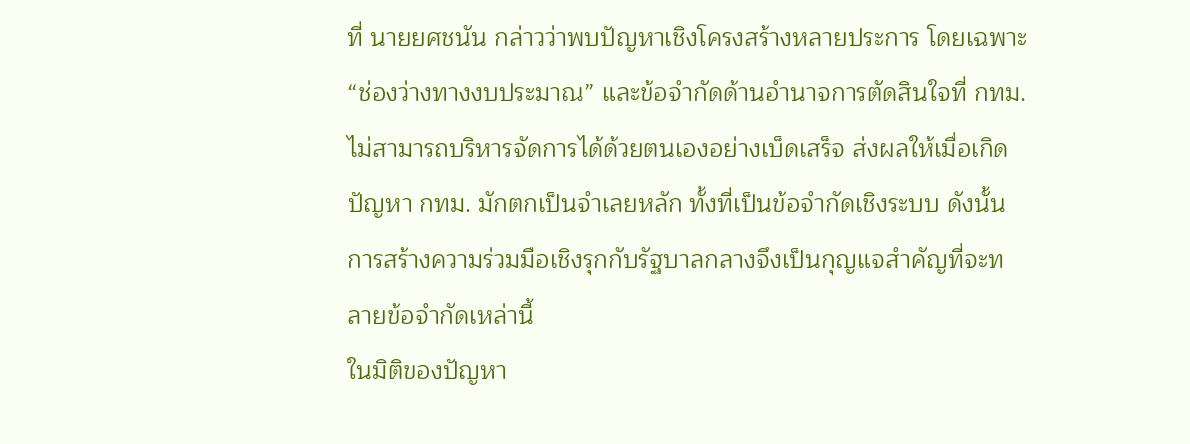ที่ นายยศชนัน กล่าวว่าพบปัญหาเชิงโครงสร้างหลายประการ โดยเฉพาะ “ช่องว่างทางงบประมาณ” และข้อจำกัดด้านอำนาจการตัดสินใจที่ กทม. ไม่สามารถบริหารจัดการได้ด้วยตนเองอย่างเบ็ดเสร็จ ส่งผลให้เมื่อเกิดปัญหา กทม. มักตกเป็นจำเลยหลัก ทั้งที่เป็นข้อจำกัดเชิงระบบ ดังนั้น การสร้างความร่วมมือเชิงรุกกับรัฐบาลกลางจึงเป็นกุญแจสำคัญที่จะทลายข้อจำกัดเหล่านี้
ในมิติของปัญหา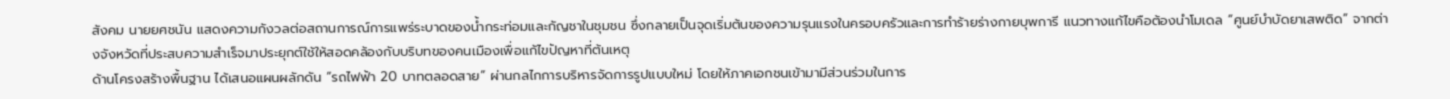สังคม นายยศชนัน แสดงความกังวลต่อสถานการณ์การแพร่ระบาดของน้ำกระท่อมและกัญชาในชุมชน ซึ่งกลายเป็นจุดเริ่มต้นของความรุนแรงในครอบครัวและการทำร้ายร่างกายบุพการี แนวทางแก้ไขคือต้องนำโมเดล “ศูนย์บำบัดยาเสพติด” จากต่างจังหวัดที่ประสบความสำเร็จมาประยุกต์ใช้ให้สอดคล้องกับบริบทของคนเมืองเพื่อแก้ไขปัญหาที่ต้นเหตุ
ด้านโครงสร้างพื้นฐาน ได้เสนอแผนผลักดัน “รถไฟฟ้า 20 บาทตลอดสาย” ผ่านกลไกการบริหารจัดการรูปแบบใหม่ โดยให้ภาคเอกชนเข้ามามีส่วนร่วมในการ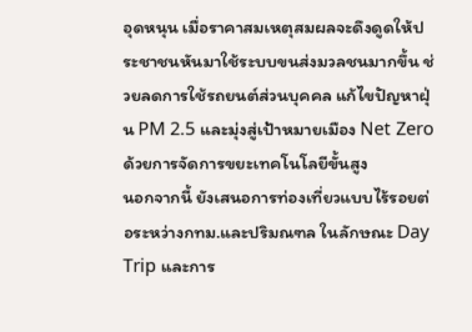อุดหนุน เมื่อราคาสมเหตุสมผลจะดึงดูดให้ประชาชนหันมาใช้ระบบขนส่งมวลชนมากขึ้น ช่วยลดการใช้รถยนต์ส่วนบุคคล แก้ไขปัญหาฝุ่น PM 2.5 และมุ่งสู่เป้าหมายเมือง Net Zero ด้วยการจัดการขยะเทคโนโลยีขั้นสูง
นอกจากนี้ ยังเสนอการท่องเที่ยวแบบไร้รอยต่อระหว่างกทม.และปริมณฑล ในลักษณะ Day Trip และการ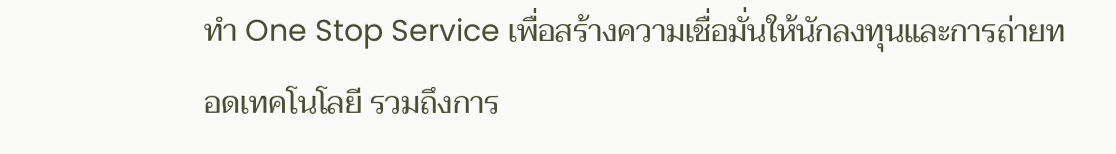ทำ One Stop Service เพื่อสร้างความเชื่อมั่นให้นักลงทุนและการถ่ายทอดเทคโนโลยี รวมถึงการ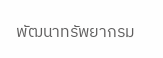พัฒนาทรัพยากรม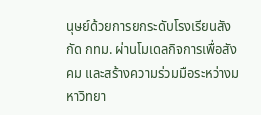นุษย์ด้วยการยกระดับโรงเรียนสังกัด กทม. ผ่านโมเดลกิจการเพื่อสังคม และสร้างความร่วมมือระหว่างมหาวิทยา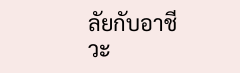ลัยกับอาชีวะ